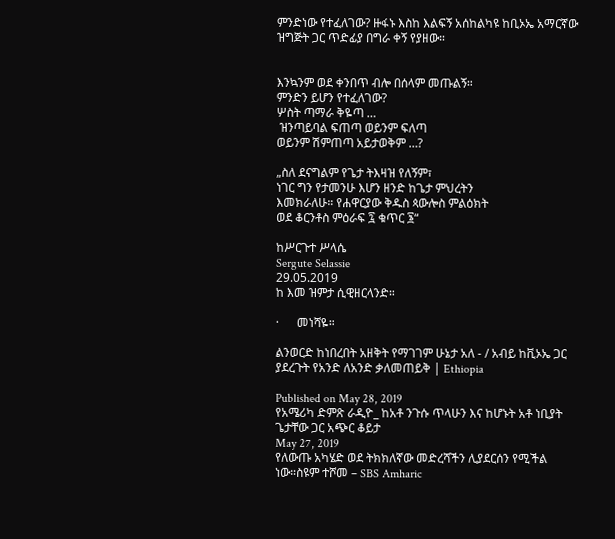ምንድነው የተፈለገው? ዙፋኑ እስከ እልፍኝ አሰከልካዩ ከቢኦኤ አማርኛው ዝግጅት ጋር ጥድፊያ በግራ ቀኝ የያዘው።


እንኳንም ወደ ቀንበጥ ብሎ በሰላም መጡልኝ።
ምንድን ይሆን የተፈለገው?
ሦስት ጣማራ ቅዬጣ …
 ዝንጣይባል ፍጠጣ ወይንም ፍለጣ
ወይንም ሽምጠጣ አይታወቅም …?

„ስለ ደናግልም የጌታ ትእዛዝ የለኝም፣
ነገር ግን የታመንሁ እሆን ዘንድ ከጌታ ምህረትን
እመክራለሁ። የሐዋርያው ቅዱስ ጳውሎስ ምልዕክት
ወደ ቆርንቶስ ምዕራፍ ፯ ቁጥር ፮“

ከሥርጉተ ሥላሴ
Sergute Selassie
29.05.2019
ከ እመ ዝምታ ሲዊዘርላንድ።

·      መነሻዬ።

ልንወርድ ከነበረበት አዘቅት የማገገም ሁኔታ አለ - / አብይ ከቪኦኤ ጋር ያደረጉት የአንድ ለአንድ ቃለመጠይቅ | Ethiopia

Published on May 28, 2019
የአሜሪካ ድምጽ ራዲዮ_ ከአቶ ንጉሱ ጥላሁን እና ከሆኑት አቶ ነቢያት ጌታቸው ጋር አጭር ቆይታ
May 27, 2019
የለውጡ አካሄድ ወደ ትክክለኛው መድረሻችን ሊያደርሰን የሚችል ነው።ስዩም ተሾመ – SBS Amharic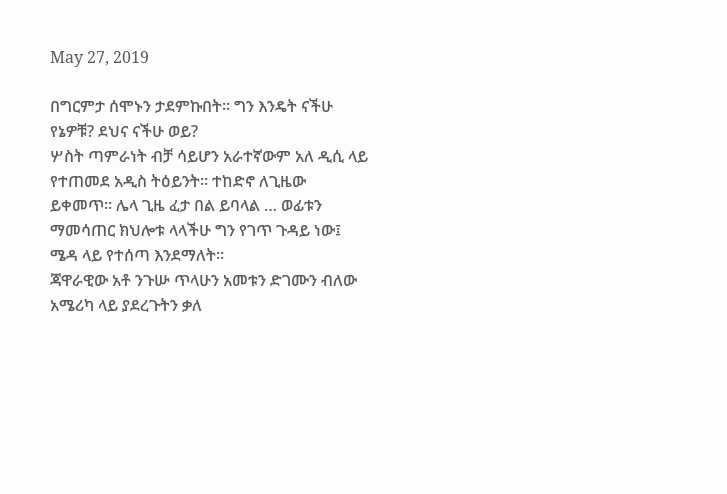May 27, 2019

በግርምታ ሰሞኑን ታደምኩበት። ግን እንዴት ናችሁ የኔዎቹ? ደህና ናችሁ ወይ?
ሦስት ጣምራነት ብቻ ሳይሆን አራተኛውም አለ ዲሲ ላይ የተጠመደ አዲስ ትዕይንት። ተከድኖ ለጊዜው ይቀመጥ። ሌላ ጊዜ ፈታ በል ይባላል … ወፊቱን ማመሳጠር ክህሎቱ ላላችሁ ግን የገጥ ጉዳይ ነው፤ ሜዳ ላይ የተሰጣ እንደማለት።
ጃዋራዊው አቶ ንጉሡ ጥላሁን አመቱን ድገሙን ብለው አሜሪካ ላይ ያደረጉትን ቃለ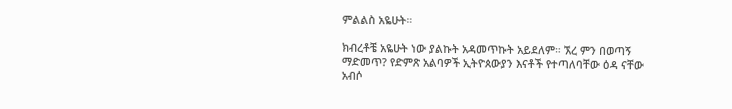ምልልስ አዬሁት።

ክብረቶቼ አዬሁት ነው ያልኩት አዳመጥኩት አይደለም። ኧረ ምን በወጣኝ ማድመጥ? የድምጽ አልባዎች ኢትዮጰውያን እናቶች የተጣለባቸው ዕዳ ናቸው አብሶ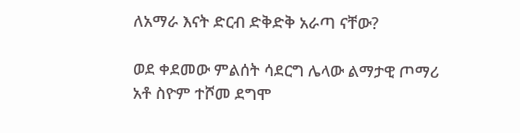ለአማራ እናት ድርብ ድቅድቅ አራጣ ናቸው?

ወደ ቀደመው ምልሰት ሳደርግ ሌላው ልማታዊ ጦማሪ አቶ ስዮም ተሾመ ደግሞ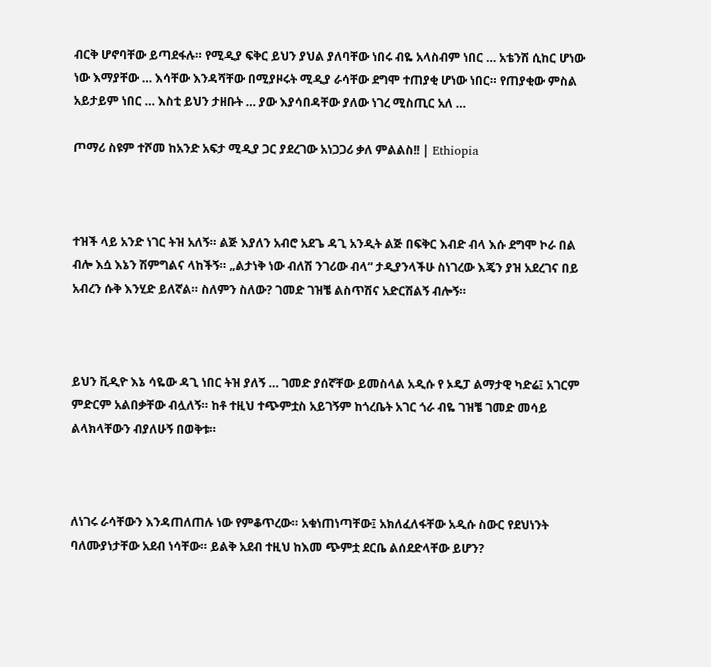ብርቅ ሆኖባቸው ይጣደፋሉ። የሚዲያ ፍቅር ይህን ያህል ያለባቸው ነበሩ ብዬ አላስብም ነበር … አቴንሽ ሲከር ሆነው ነው እማያቸው … እሳቸው እንዳሻቸው በሚያዞሩት ሚዲያ ራሳቸው ደግሞ ተጠያቂ ሆነው ነበር። የጠያቂው ምስል አይታይም ነበር … እስቲ ይህን ታዘቡት … ያው እያሳበዳቸው ያለው ነገረ ሚስጢር አለ …

ጦማሪ ስዩም ተሾመ ከአንድ አፍታ ሚዲያ ጋር ያደረገው አነጋጋሪ ቃለ ምልልስ!! | Ethiopia



ተዝች ላይ አንድ ነገር ትዝ አለኝ። ልጅ እያለን አብሮ አደጌ ዳጊ አንዲት ልጅ በፍቅር እብድ ብላ እሱ ደግሞ ኮራ በል ብሎ እሷ እኔን ሽምግልና ላከችኝ። „ልታነቅ ነው ብለሽ ንገሪው ብላ“ ታዲያንላችሁ ስነገረው እጄን ያዝ አደረገና በይ አብረን ሱቅ እንሂድ ይለኛል። ስለምን ስለው? ገመድ ገዝቼ ልስጥሽና አድርሽልኝ ብሎኝ።



ይህን ቪዲዮ እኔ ሳዬው ዳጊ ነበር ትዝ ያለኝ … ገመድ ያሰኛቸው ይመስላል አዲሱ የ ኦዴፓ ልማታዊ ካድሬ፤ አገርም ምድርም አልበቃቸው ብሏለኝ። ከቶ ተዚህ ተጭምቷስ አይገኝም ከጎረቤት አገር ጎራ ብዬ ገዝቼ ገመድ መሳይ ልላክላቸውን ብያለሁኝ በወቅቱ።



ለነገሩ ራሳቸውን እንዳጠለጠሉ ነው የምቆጥረው። አቁነጠነጣቸው፤ አክለፈለፋቸው አዲሱ ስውር የደህነንት ባለሙያነታቸው አደብ ነሳቸው። ይልቅ አደብ ተዚህ ከእመ ጭምቷ ደርቤ ልሰደድላቸው ይሆን?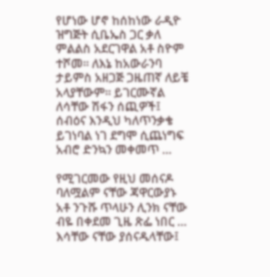የሆነው ሆኖ ከሰከነው ራዲዮ ዝግጅት ሲቤኤስ ጋር ቃለ ምልልስ አደርገዋል አቶ ስዮም ተሾመ። ለእኔ ከአውራንባ ታይምስ አዘጋጅ ጋዜጠኛ ለይቼ አላያቸውም። ይገርሙኛል ለሳቸው ሽፋን ሰጪዎች፤ ሰብዕና እንዲህ ካለጥንቃቄ ይገነባል ነገ ደግሞ ሲጨነግፍ አብሮ ድንኳን መቀመጥ …

የሚገርመው የዚህ መሰናዶ ባለሟልም ናቸው ጃዋርውያኑ አቶ ንጉሹ ጥላሁን ሊንክ ናቸው ብዬ በቀደመ ጊዜ ጽፌ ነበር … እሳቸው ናቸው ያሰናዱላቸው፤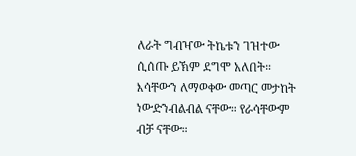ለራት ግብዣው ትኬቱን ገዝተው ሲሰጡ ይኽም ደግሞ አለበት።  እሳቸውን ለማወቀው መጣር መታከት ነውድንብልብል ናቸው። የራሳቸውም ብቻ ናቸው።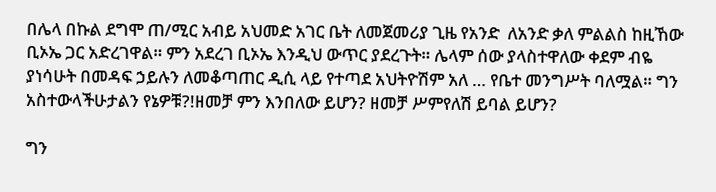በሌላ በኩል ደግሞ ጠ/ሚር አብይ አህመድ አገር ቤት ለመጀመሪያ ጊዜ የአንድ  ለአንድ ቃለ ምልልስ ከዚኸው ቢኦኤ ጋር አድረገዋል። ምን አደረገ ቢኦኤ እንዲህ ውጥር ያደረጉት። ሌላም ሰው ያላስተዋለው ቀደም ብዬ ያነሳሁት በመዳፍ ኃይሉን ለመቆጣጠር ዲሲ ላይ የተጣደ አህትዮሽም አለ … የቤተ መንግሥት ባለሟል። ግን አስተውላችሁታልን የኔዎቹ?!ዘመቻ ምን እንበለው ይሆን? ዘመቻ ሥምየለሽ ይባል ይሆን?

ግን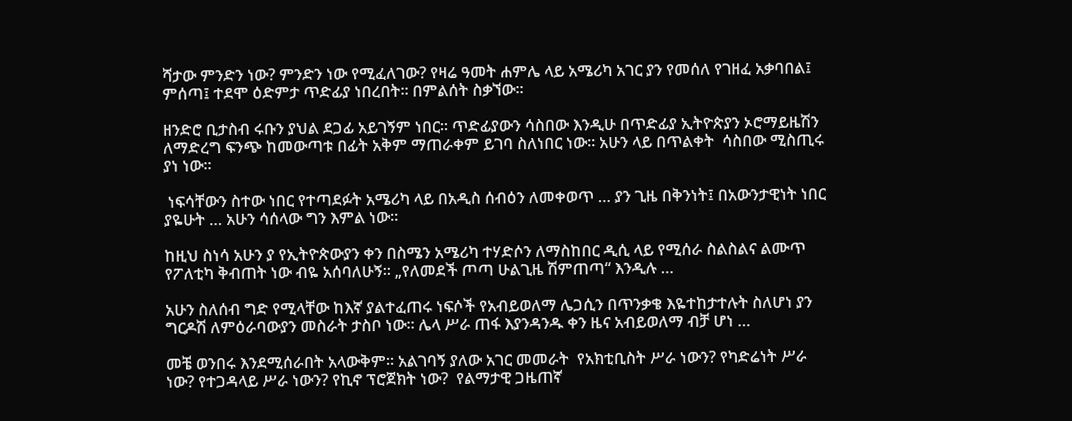ሻታው ምንድን ነው? ምንድን ነው የሚፈለገው? የዛሬ ዓመት ሐምሌ ላይ አሜሪካ አገር ያን የመሰለ የገዘፈ አቃባበል፤ ምሰጣ፤ ተደሞ ዕድምታ ጥድፊያ ነበረበት። በምልሰት ስቃኘው።

ዘንድሮ ቢታስብ ሩቡን ያህል ደጋፊ አይገኝም ነበር። ጥድፊያውን ሳስበው እንዲሁ በጥድፊያ ኢትዮጵያን ኦሮማይዜሽን ለማድረግ ፍንጭ ከመውጣቱ በፊት አቅም ማጠራቀም ይገባ ስለነበር ነው። አሁን ላይ በጥልቀት  ሳስበው ሚስጢሩ ያነ ነው።

 ነፍሳቸውን ስተው ነበር የተጣደፉት አሜሪካ ላይ በአዲስ ሰብዕን ለመቀወጥ … ያን ጊዜ በቅንነት፤ በአውንታዊነት ነበር ያዬሁት … አሁን ሳሰላው ግን እምል ነው።

ከዚህ ስነሳ አሁን ያ የኢትዮጵውያን ቀን በስሜን አሜሪካ ተሃድሶን ለማስከበር ዲሲ ላይ የሚሰራ ስልስልና ልሙጥ የፖለቲካ ቅብጠት ነው ብዬ አሰባለሁኝ። „የለመደች ጦጣ ሁልጊዜ ሽምጠጣ“ እንዲሉ …

አሁን ስለሰብ ግድ የሚላቸው ከእኛ ያልተፈጠሩ ነፍሶች የአብይወለማ ሌጋሲን በጥንቃቄ እዬተከታተሉት ስለሆነ ያን ግርዶሽ ለምዕራባውያን መስራት ታስቦ ነው። ሌላ ሥራ ጠፋ እያንዳንዱ ቀን ዜና አብይወለማ ብቻ ሆነ …

መቼ ወንበሩ እንደሚሰራበት አላውቅም። አልገባኝ ያለው አገር መመራት  የአክቲቢስት ሥራ ነውን? የካድሬነት ሥራ ነው? የተጋዳላይ ሥራ ነውን? የኪኖ ፕሮጀክት ነው?  የልማታዊ ጋዜጠኛ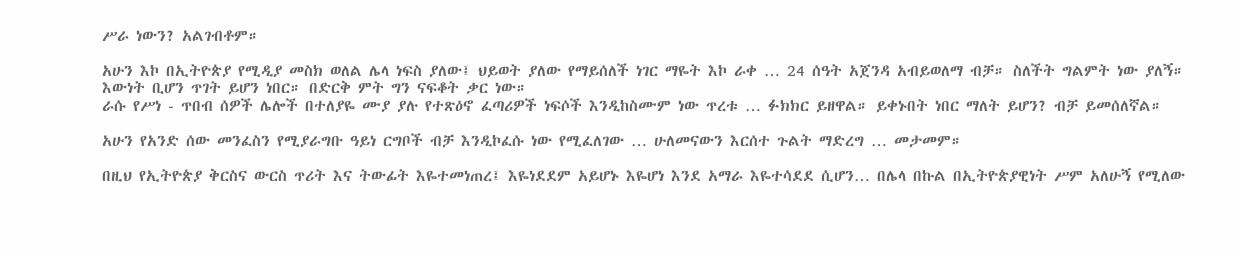ሥራ ነውን? አልገብቶም።

አሁን እኮ በኢትዮጵያ የሚዲያ መስክ ወለል ሌላ ነፍስ ያለው፤ ህይወት ያለው የማይሰለች ነገር ማዬት እኮ ራቀ … 24 ሰዓት አጀንዳ አብይወለማ ብቻ። ስለችት ግልምት ነው ያለኝ። እውነት ቢሆን ጥገት ይሆን ነበር። በድርቅ ምት ግን ናፍቆት ቃር ነው።
ራሱ የሥነ - ጥበብ ሰዎች ሌሎች በተለያዬ ሙያ ያሉ የተጽዕኖ ፈጣሪዎች ነፍሶች እንዲከስሙም ነው ጥረቱ … ፉክክር ይዘዋል። ይቀኑበት ነበር ማለት ይሆን? ብቻ ይመሰለኛል።

አሁን የአንድ ሰው መንፈስን የሚያራግቡ ዓይነ ርግቦች ብቻ እንዲኮፈሱ ነው የሚፈለገው … ሁለመናውን እርሰተ ጉልት ማድረግ … መታመም።

በዚህ የኢትዮጵያ ቅርስና ውርስ ጥሪት እና ትውፊት እዬተመነጠረ፤ እዬነደደም አይሆኑ እዬሆነ እንደ አማራ እዬተሳደደ ሲሆን… በሌላ በኩል በኢትዮጵያዊነት ሥም አለሁኝ የሚለው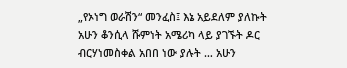„የኦነግ ወራሽን“ መንፈስ፤ እኔ አይደለም ያለኩት አሁን ቆንሲላ ሹምነት አሜሪካ ላይ ያገኙት ዶር ብርሃነመስቀል አበበ ነው ያሉት … አሁን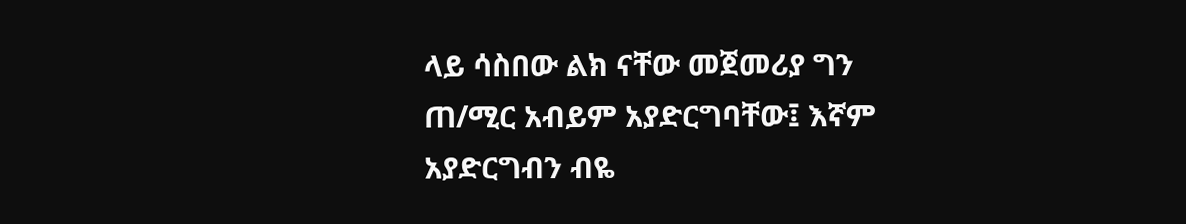ላይ ሳስበው ልክ ናቸው መጀመሪያ ግን ጠ/ሚር አብይም አያድርግባቸው፤ እኛም አያድርግብን ብዬ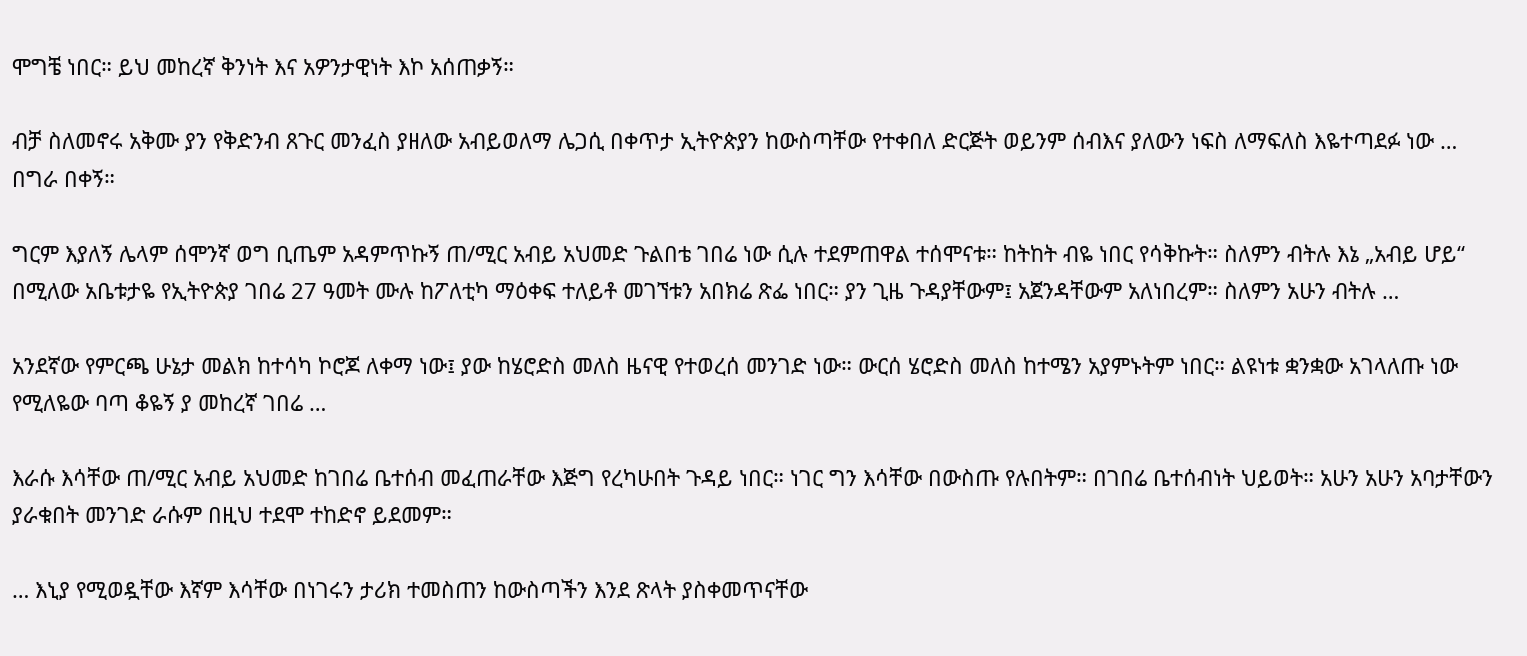ሞግቼ ነበር። ይህ መከረኛ ቅንነት እና አዎንታዊነት እኮ አሰጠቃኝ።

ብቻ ስለመኖሩ አቅሙ ያን የቅድንብ ጸጉር መንፈስ ያዘለው አብይወለማ ሌጋሲ በቀጥታ ኢትዮጵያን ከውስጣቸው የተቀበለ ድርጅት ወይንም ሰብእና ያለውን ነፍስ ለማፍለስ እዬተጣደፉ ነው … በግራ በቀኝ።

ግርም እያለኝ ሌላም ሰሞንኛ ወግ ቢጤም አዳምጥኩኝ ጠ/ሚር አብይ አህመድ ጉልበቴ ገበሬ ነው ሲሉ ተደምጠዋል ተሰሞናቱ። ከትከት ብዬ ነበር የሳቅኩት። ስለምን ብትሉ እኔ „አብይ ሆይ“ በሚለው አቤቱታዬ የኢትዮጵያ ገበሬ 27 ዓመት ሙሉ ከፖለቲካ ማዕቀፍ ተለይቶ መገኘቱን አበክሬ ጽፌ ነበር። ያን ጊዜ ጉዳያቸውም፤ አጀንዳቸውም አለነበረም። ስለምን አሁን ብትሉ …

አንደኛው የምርጫ ሁኔታ መልክ ከተሳካ ኮሮጆ ለቀማ ነው፤ ያው ከሄሮድስ መለስ ዜናዊ የተወረሰ መንገድ ነው። ውርሰ ሄሮድስ መለስ ከተሜን አያምኑትም ነበር። ልዩነቱ ቋንቋው አገላለጡ ነው የሚለዬው ባጣ ቆዬኝ ያ መከረኛ ገበሬ …

እራሱ እሳቸው ጠ/ሚር አብይ አህመድ ከገበሬ ቤተሰብ መፈጠራቸው እጅግ የረካሁበት ጉዳይ ነበር። ነገር ግን እሳቸው በውስጡ የሉበትም። በገበሬ ቤተሰብነት ህይወት። አሁን አሁን አባታቸውን ያራቁበት መንገድ ራሱም በዚህ ተደሞ ተከድኖ ይደመም።

… እኒያ የሚወዷቸው እኛም እሳቸው በነገሩን ታሪክ ተመስጠን ከውስጣችን እንደ ጽላት ያስቀመጥናቸው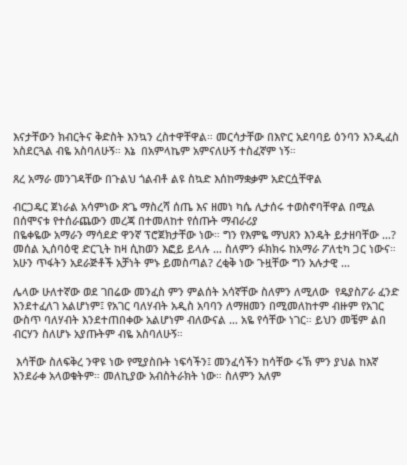እናታቸውን ክብርትና ቅድስት እንኳን ረስተዋቸዋል። መርሳታቸው በእዮር አደባባይ ዕንባን እንዲፈስ አስደርጓል ብዬ አስባለሁኝ። እኔ  በአምላኬም አምናለሁኝ ተስፈኛም ነኝ።

ጸረ አማራ መንገዳቸው በጉልህ ጎልብቶ ልዩ ስኳድ እሰከማቋቃም አድርሷቸዋል

ብርጋዴር ጀነራል አሳምነው ጽጌ ማስረሻ ሰጤ እና ዘመነ ካሴ ሊታሰሩ ተወስኖባቸዋል በሚል በሰሞናቱ የተሰራጨውን መረጃ በተመለከተ የሰጡት ማብራሪያ
በዬቀዬው አማራን ማሳደድ ዋንኛ ፕሮጀክታቸው ነው። ግን የእምዬ ማህጸን እንዴት ይታዘባቸው …? መሰል ኢሰባዕዊ ድርጊት ከዛ ሲከወን እፎይ ይላሉ … ስለምን ፉክክሩ ከአማራ ፖለቲካ ጋር ነውና። አሁን ጥፋትን አደራጅቶች አቻነት ምኑ ይመስጣል? ረቂቅ ነው ጉዟቸው ግን አሉታዊ …

ሌላው ሁለተኛው ወደ ገበሬው መንፈስ ምን ምልሰት አሳኛቸው ስለምን ለሚለው  የዴያስፖራ ፈንድ እንደተፈለገ አልሆነም፤ የአገር ባለሃብት አዲስ አባባን ለማዘመን በሚመለከተም ብዙም የአገር ውስጥ ባለሃብት እንደተጠበቀው አልሆነም ብለውናል … አዬ የሳቸው ነገር። ይህን መቼም ልበ ብርሃን ስለሆኑ አያጡትም ብዬ አስባለሁኝ።

 እሳቸው ስለፍቅረ ንዋዩ ነው የሚያስቡት ነፍሳችን፤ መንፈሳችን ከሳቸው ሩኽ ምን ያህል ከእኛ እንደራቀ አላወቁትም። መለኪያው አብስትራክት ነው። ስለምን አለም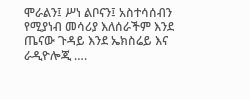ሞራልን፤ ሥነ ልቦናን፤ አስተሳሰብን የሚያነብ መሳሪያ እለሰራችም እንደ ጤናው ጉዳይ እንደ ኤክስሬይ እና ራዲዮሎጂ ….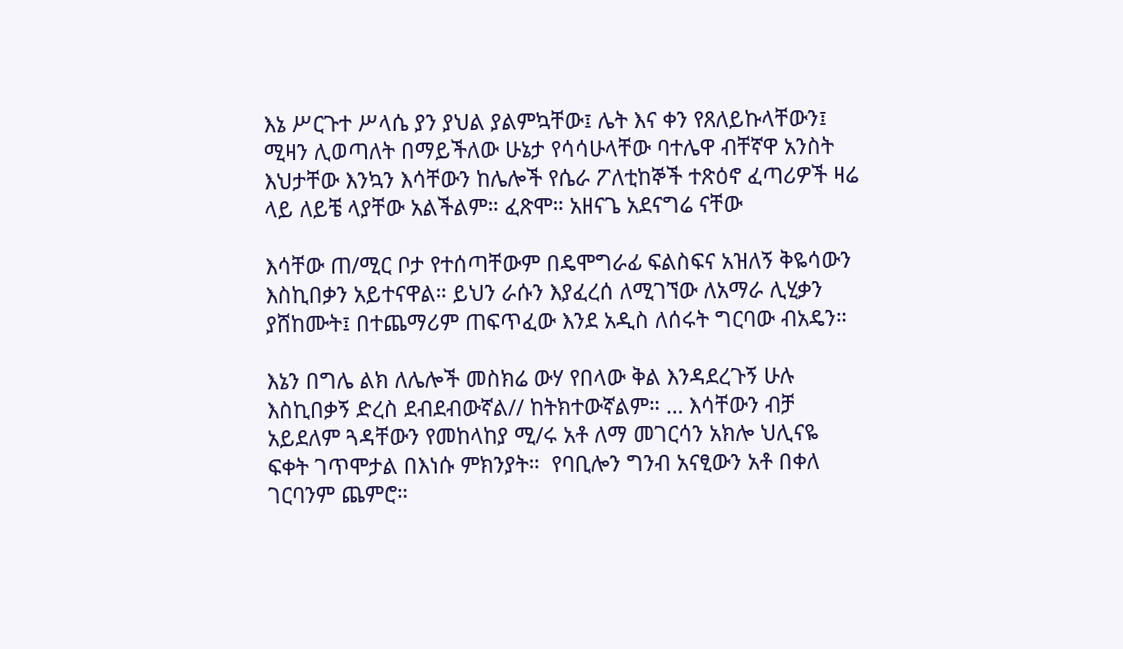እኔ ሥርጉተ ሥላሴ ያን ያህል ያልምኳቸው፤ ሌት እና ቀን የጸለይኩላቸውን፤ ሚዛን ሊወጣለት በማይችለው ሁኔታ የሳሳሁላቸው ባተሌዋ ብቸኛዋ አንስት እህታቸው እንኳን እሳቸውን ከሌሎች የሴራ ፖለቲከኞች ተጽዕኖ ፈጣሪዎች ዛሬ ላይ ለይቼ ላያቸው አልችልም። ፈጽሞ። አዘናጌ አደናግሬ ናቸው

እሳቸው ጠ/ሚር ቦታ የተሰጣቸውም በዴሞግራፊ ፍልስፍና አዝለኝ ቅዬሳውን እስኪበቃን አይተናዋል። ይህን ራሱን እያፈረሰ ለሚገኘው ለአማራ ሊሂቃን ያሸከሙት፤ በተጨማሪም ጠፍጥፈው እንደ አዲስ ለሰሩት ግርባው ብአዴን።

እኔን በግሌ ልክ ለሌሎች መስክሬ ውሃ የበላው ቅል እንዳደረጉኝ ሁሉ እስኪበቃኝ ድረስ ደብደብውኛል// ከትክተውኛልም። … እሳቸውን ብቻ አይደለም ጓዳቸውን የመከላከያ ሚ/ሩ አቶ ለማ መገርሳን አክሎ ህሊናዬ ፍቀት ገጥሞታል በእነሱ ምክንያት።  የባቢሎን ግንብ አናፂውን አቶ በቀለ ገርባንም ጨምሮ።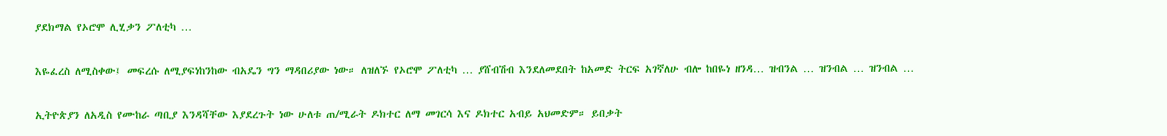ያደክማል የኦሮሞ ሊሂቃን ፖለቲካ …

እዬፈረስ ለሚስቀው፤ መፍረሱ ለሚያፍነከንከው ብአዴን ግን ማዳበሪያው ነው። ለዝለኙ የኦሮሞ ፖለቲካ … ያሸብሽብ እንደለመደበት ከአመድ ትርፍ አገኛለሁ ብሎ ከበዬነ ዘንዳ… ዝብንል … ዝንብል … ዝንብል …

ኢትዮጵያን ለአዲስ የሙከራ ጣቢያ እንዳሻቸው እያደረጉት ነው ሁለቱ ጠ/ሚራት ዶክተር ለማ መገርሳ እና ዶክተር አብይ አህመድም። ይበቃት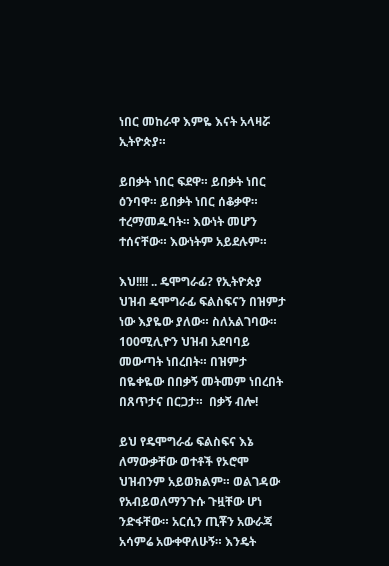ነበር መከራዋ እምዬ እናት አላዛሯ ኢትዮጵያ።

ይበቃት ነበር ፍደዋ። ይበቃት ነበር ዕንባዋ። ይበቃት ነበር ሰቆቃዋ። ተረማመዱባት። እውነት መሆን ተሰናቸው። እውነትም አይደሉም።

እህ!!!! .. ዴሞግራፊ? የኢትዮጵያ ህዝብ ዴሞግራፊ ፍልስፍናን በዝምታ ነው እያዬው ያለው። ስለአልገባው። 100ሚሊዮን ህዝብ አደባባይ መውጣት ነበረበት። በዝምታ በዬቀዬው በበቃኝ መትመም ነበረበት በጸጥታና በርጋታ።  በቃኝ ብሎ!

ይህ የዴሞግራፊ ፍልስፍና እኔ ለማውቃቸው ወተቶች የኦሮሞ ህዝብንም አይወክልም። ወልገዳው የአብይወለማንጉሱ ጉዟቸው ሆነ ንድፋቸው። አርሲን ጢቾን አውራጃ አሳምሬ አውቀዋለሁኝ። እንዴት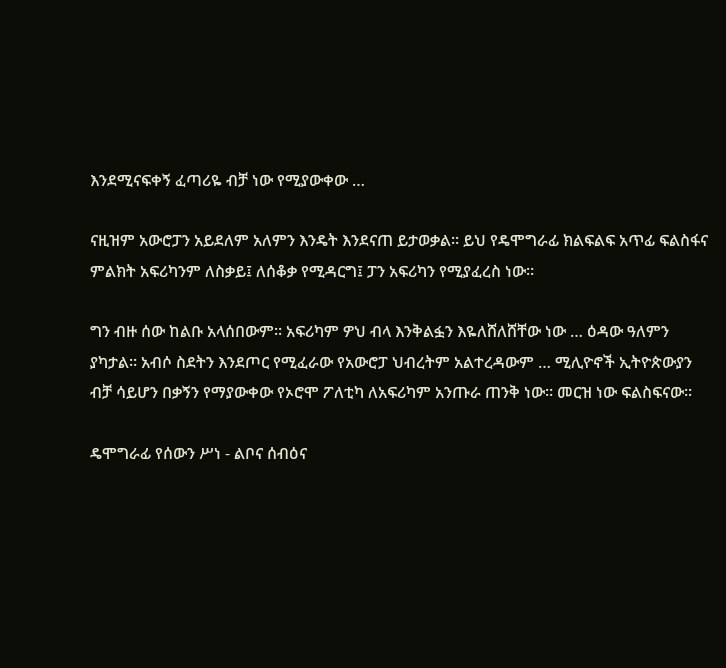እንደሚናፍቀኝ ፈጣሪዬ ብቻ ነው የሚያውቀው …

ናዚዝም አውሮፓን አይደለም አለምን እንዴት እንደናጠ ይታወቃል። ይህ የዴሞግራፊ ክልፍልፍ አጥፊ ፍልስፋና ምልክት አፍሪካንም ለስቃይ፤ ለሰቆቃ የሚዳርግ፤ ፓን አፍሪካን የሚያፈረስ ነው።

ግን ብዙ ሰው ከልቡ አላሰበውም። አፍሪካም ዎህ ብላ እንቅልፏን እዬለሸለሸቸው ነው … ዕዳው ዓለምን ያካታል። አብሶ ስደትን እንደጦር የሚፈራው የአውሮፓ ህብረትም አልተረዳውም … ሚሊዮኖች ኢትዮጵውያን ብቻ ሳይሆን በቃኝን የማያውቀው የኦሮሞ ፖለቲካ ለአፍሪካም አንጡራ ጠንቅ ነው። መርዝ ነው ፍልስፍናው።

ዴሞግራፊ የሰውን ሥነ - ልቦና ሰብዕና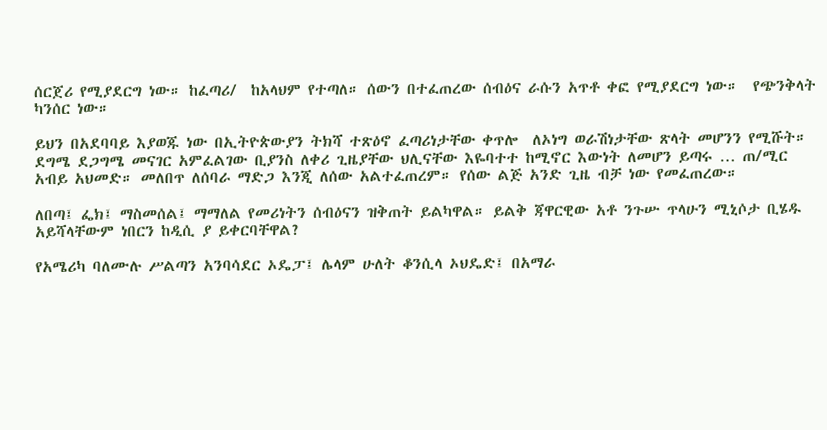ሰርጀሪ የሚያደርግ ነው። ከፈጣሪ/  ከአላህም የተጣለ። ሰውን በተፈጠረው ሰብዕና ራሱን አጥቶ ቀፎ የሚያደርግ ነው።  የጭንቅላት ካንሰር ነው።

ይህን በአደባባይ እያወጁ ነው በኢትዮጵውያን ትክሻ ተጽዕኖ ፈጣሪነታቸው ቀጥሎ  ለኦነግ ወራሽነታቸው ጽላት መሆንን የሚሹት። ደግሜ ደጋግሜ መናገር አምፈልገው ቢያንስ ለቀሪ ጊዜያቸው ህሊናቸው እዬባተተ ከሚኖር እውነት ለመሆን ይጣሩ … ጠ/ሚር አብይ አህመድ። መለበጥ ለሰባራ ማድጋ እንጂ ለሰው አልተፈጠረም። የሰው ልጅ አንድ ጊዜ ብቻ ነው የመፈጠረው።

ለበጣ፤ ፌክ፤ ማስመሰል፤ ማማለል የመሪነትን ሰብዕናን ዝቅጠት ይልካዋል። ይልቅ ጃዋርዊው አቶ ንጉሡ ጥላሁን ሚኒሶታ ቢሄዱ አይሻላቸውም ነበርን ከዲሲ ያ ይቀርባቸዋል?

የአሜሪካ ባለሙሉ ሥልጣን አንባሳደር ኦዴፓ፤ ሌላም ሁለት ቆንሲላ ኦህዴድ፤ በአማራ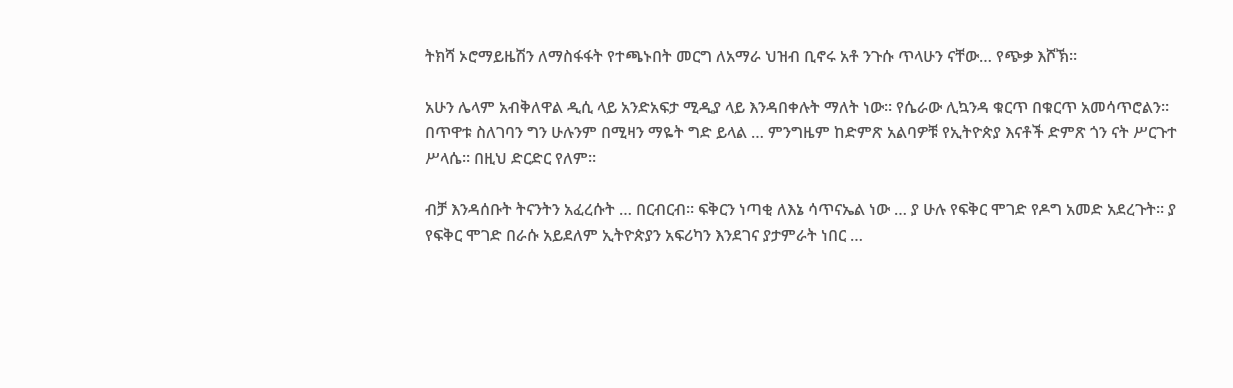ትክሻ ኦሮማይዜሽን ለማስፋፋት የተጫኑበት መርግ ለአማራ ህዝብ ቢኖሩ አቶ ንጉሱ ጥላሁን ናቸው… የጭቃ እሾኽ።

አሁን ሌላም አብቅለዋል ዲሲ ላይ አንድአፍታ ሚዲያ ላይ እንዳበቀሉት ማለት ነው። የሴራው ሊኳንዳ ቁርጥ በቁርጥ አመሳጥሮልን። በጥዋቱ ስለገባን ግን ሁሉንም በሚዛን ማዬት ግድ ይላል … ምንግዜም ከድምጽ አልባዎቹ የኢትዮጵያ እናቶች ድምጽ ጎን ናት ሥርጉተ ሥላሴ። በዚህ ድርድር የለም።

ብቻ እንዳሰቡት ትናንትን አፈረሱት … በርብርብ። ፍቅርን ነጣቂ ለእኔ ሳጥናኤል ነው … ያ ሁሉ የፍቅር ሞገድ የዶግ አመድ አደረጉት። ያ የፍቅር ሞገድ በራሱ አይደለም ኢትዮጵያን አፍሪካን እንደገና ያታምራት ነበር …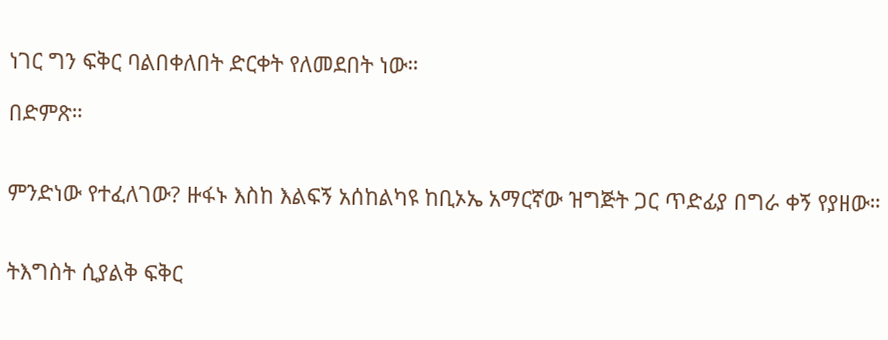ነገር ግን ፍቅር ባልበቀለበት ድርቀት የለመደበት ነው።

በድምጽ።


ምንድነው የተፈለገው? ዙፋኑ እስከ እልፍኝ አሰከልካዩ ከቢኦኤ አማርኛው ዝግጅት ጋር ጥድፊያ በግራ ቀኝ የያዘው።


ትእግስት ሲያልቅ ፍቅር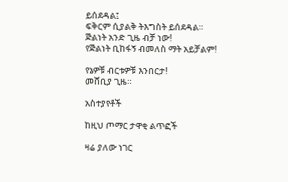ይሰደዳል፤
ፍቅርም ሲያልቅ ትእግስት ይሰደዳል።
ጅልነት አንድ ጊዜ ብቻ ነው!
የጅልነት ቢከፋኝ ብመለስ ማት አይቻልም!

የኔዎቹ ብርቱዎቹ እንበርታ!
መሸቢያ ጊዜ።

አስተያየቶች

ከዚህ ጦማር ታዋቂ ልጥፎች

ዛሬ ያለው ነገር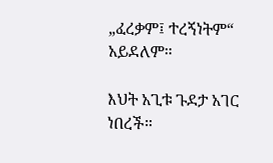„ፈረቃም፤ ተረኝነትም“ አይደለም።

እህት አጊቱ ጉደታ አገር ነበረች።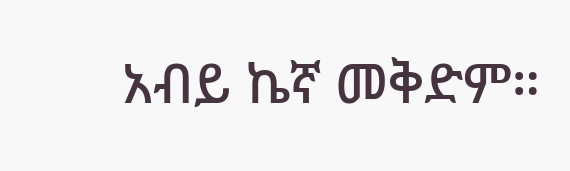አብይ ኬኛ መቅድም።